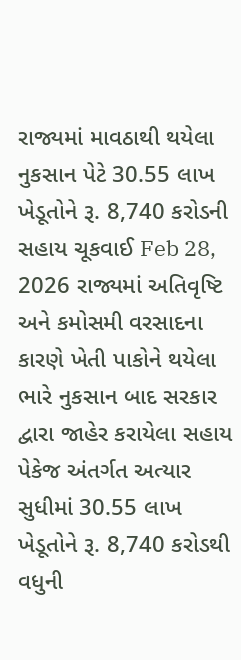રાજ્યમાં માવઠાથી થયેલા નુકસાન પેટે 30.55 લાખ ખેડૂતોને રૂ. 8,740 કરોડની સહાય ચૂકવાઈ Feb 28, 2026 રાજ્યમાં અતિવૃષ્ટિ અને કમોસમી વરસાદના કારણે ખેતી પાકોને થયેલા ભારે નુકસાન બાદ સરકાર દ્વારા જાહેર કરાયેલા સહાય પેકેજ અંતર્ગત અત્યાર સુધીમાં 30.55 લાખ ખેડૂતોને રૂ. 8,740 કરોડથી વધુની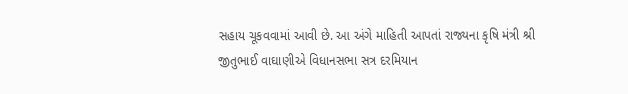સહાય ચૂકવવામાં આવી છે. આ અંગે માહિતી આપતાં રાજ્યના કૃષિ મંત્રી શ્રી જીતુભાઈ વાઘાણીએ વિધાનસભા સત્ર દરમિયાન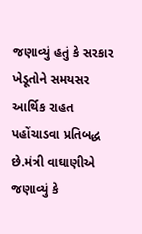જણાવ્યું હતું કે સરકાર ખેડૂતોને સમયસર આર્થિક રાહત પહોંચાડવા પ્રતિબદ્ધ છે.મંત્રી વાઘાણીએ જણાવ્યું કે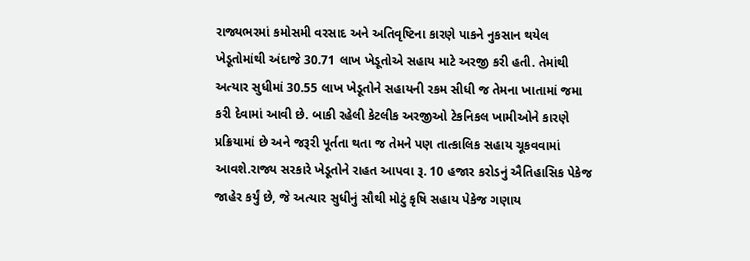રાજ્યભરમાં કમોસમી વરસાદ અને અતિવૃષ્ટિના કારણે પાકને નુકસાન થયેલ ખેડૂતોમાંથી અંદાજે 30.71 લાખ ખેડૂતોએ સહાય માટે અરજી કરી હતી. તેમાંથી અત્યાર સુધીમાં 30.55 લાખ ખેડૂતોને સહાયની રકમ સીધી જ તેમના ખાતામાં જમા કરી દેવામાં આવી છે. બાકી રહેલી કેટલીક અરજીઓ ટેકનિકલ ખામીઓને કારણે પ્રક્રિયામાં છે અને જરૂરી પૂર્તતા થતા જ તેમને પણ તાત્કાલિક સહાય ચૂકવવામાં આવશે.રાજ્ય સરકારે ખેડૂતોને રાહત આપવા રૂ. 10 હજાર કરોડનું ઐતિહાસિક પેકેજ જાહેર કર્યું છે, જે અત્યાર સુધીનું સૌથી મોટું કૃષિ સહાય પેકેજ ગણાય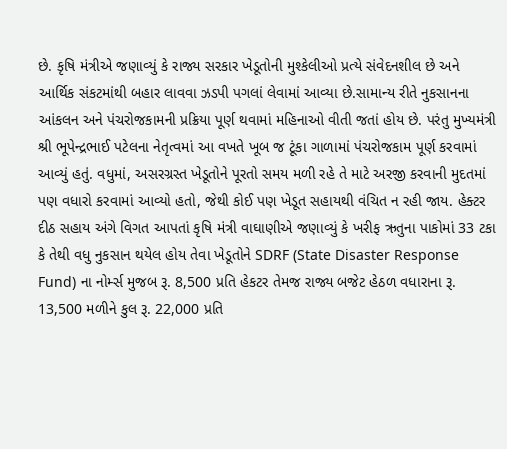છે. કૃષિ મંત્રીએ જણાવ્યું કે રાજ્ય સરકાર ખેડૂતોની મુશ્કેલીઓ પ્રત્યે સંવેદનશીલ છે અને આર્થિક સંકટમાંથી બહાર લાવવા ઝડપી પગલાં લેવામાં આવ્યા છે.સામાન્ય રીતે નુકસાનના આંકલન અને પંચરોજકામની પ્રક્રિયા પૂર્ણ થવામાં મહિનાઓ વીતી જતાં હોય છે. પરંતુ મુખ્યમંત્રી શ્રી ભૂપેન્દ્રભાઈ પટેલના નેતૃત્વમાં આ વખતે ખૂબ જ ટૂંકા ગાળામાં પંચરોજકામ પૂર્ણ કરવામાં આવ્યું હતું. વધુમાં, અસરગ્રસ્ત ખેડૂતોને પૂરતો સમય મળી રહે તે માટે અરજી કરવાની મુદતમાં પણ વધારો કરવામાં આવ્યો હતો, જેથી કોઈ પણ ખેડૂત સહાયથી વંચિત ન રહી જાય. હેક્ટર દીઠ સહાય અંગે વિગત આપતાં કૃષિ મંત્રી વાઘાણીએ જણાવ્યું કે ખરીફ ઋતુના પાકોમાં 33 ટકા કે તેથી વધુ નુકસાન થયેલ હોય તેવા ખેડૂતોને SDRF (State Disaster Response Fund) ના નોર્મ્સ મુજબ રૂ. 8,500 પ્રતિ હેકટર તેમજ રાજ્ય બજેટ હેઠળ વધારાના રૂ. 13,500 મળીને કુલ રૂ. 22,000 પ્રતિ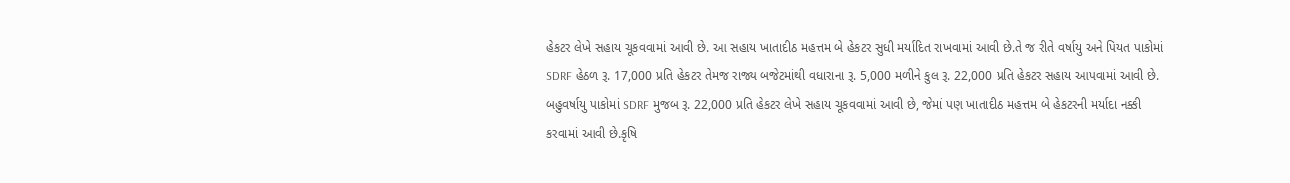હેકટર લેખે સહાય ચૂકવવામાં આવી છે. આ સહાય ખાતાદીઠ મહત્તમ બે હેકટર સુધી મર્યાદિત રાખવામાં આવી છે.તે જ રીતે વર્ષાયુ અને પિયત પાકોમાં SDRF હેઠળ રૂ. 17,000 પ્રતિ હેકટર તેમજ રાજ્ય બજેટમાંથી વધારાના રૂ. 5,000 મળીને કુલ રૂ. 22,000 પ્રતિ હેકટર સહાય આપવામાં આવી છે. બહુવર્ષાયુ પાકોમાં SDRF મુજબ રૂ. 22,000 પ્રતિ હેકટર લેખે સહાય ચૂકવવામાં આવી છે, જેમાં પણ ખાતાદીઠ મહત્તમ બે હેકટરની મર્યાદા નક્કી કરવામાં આવી છે.કૃષિ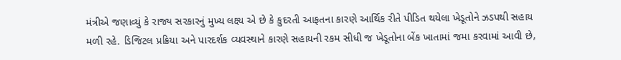મંત્રીએ જણાવ્યું કે રાજ્ય સરકારનું મુખ્ય લક્ષ્ય એ છે કે કુદરતી આફતના કારણે આર્થિક રીતે પીડિત થયેલા ખેડૂતોને ઝડપથી સહાય મળી રહે. ડિજિટલ પ્રક્રિયા અને પારદર્શક વ્યવસ્થાને કારણે સહાયની રકમ સીધી જ ખેડૂતોના બેંક ખાતામાં જમા કરવામાં આવી છે,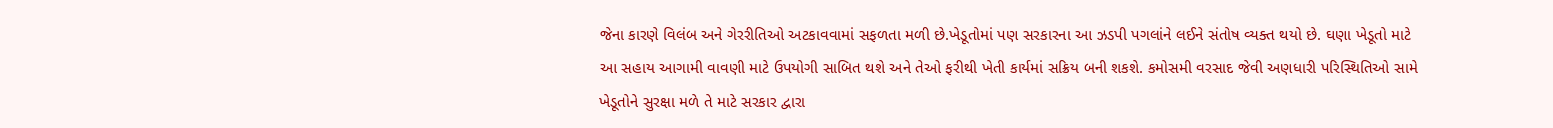જેના કારણે વિલંબ અને ગેરરીતિઓ અટકાવવામાં સફળતા મળી છે.ખેડૂતોમાં પણ સરકારના આ ઝડપી પગલાંને લઈને સંતોષ વ્યક્ત થયો છે. ઘણા ખેડૂતો માટે આ સહાય આગામી વાવણી માટે ઉપયોગી સાબિત થશે અને તેઓ ફરીથી ખેતી કાર્યમાં સક્રિય બની શકશે. કમોસમી વરસાદ જેવી અણધારી પરિસ્થિતિઓ સામે ખેડૂતોને સુરક્ષા મળે તે માટે સરકાર દ્વારા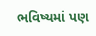ભવિષ્યમાં પણ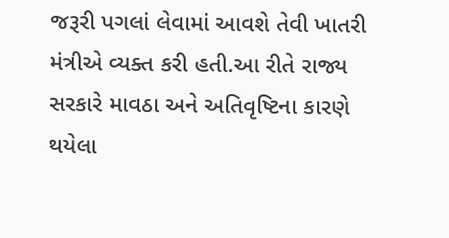જરૂરી પગલાં લેવામાં આવશે તેવી ખાતરી મંત્રીએ વ્યક્ત કરી હતી.આ રીતે રાજ્ય સરકારે માવઠા અને અતિવૃષ્ટિના કારણે થયેલા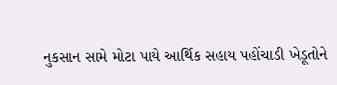નુકસાન સામે મોટા પાયે આર્થિક સહાય પહોંચાડી ખેડૂતોને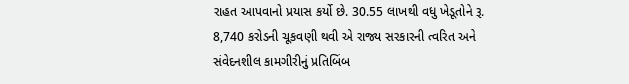રાહત આપવાનો પ્રયાસ કર્યો છે. 30.55 લાખથી વધુ ખેડૂતોને રૂ. 8,740 કરોડની ચૂકવણી થવી એ રાજ્ય સરકારની ત્વરિત અને સંવેદનશીલ કામગીરીનું પ્રતિબિંબ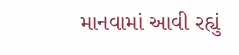માનવામાં આવી રહ્યું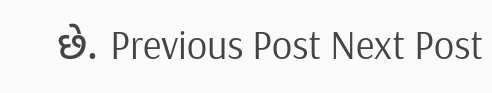છે. Previous Post Next Post